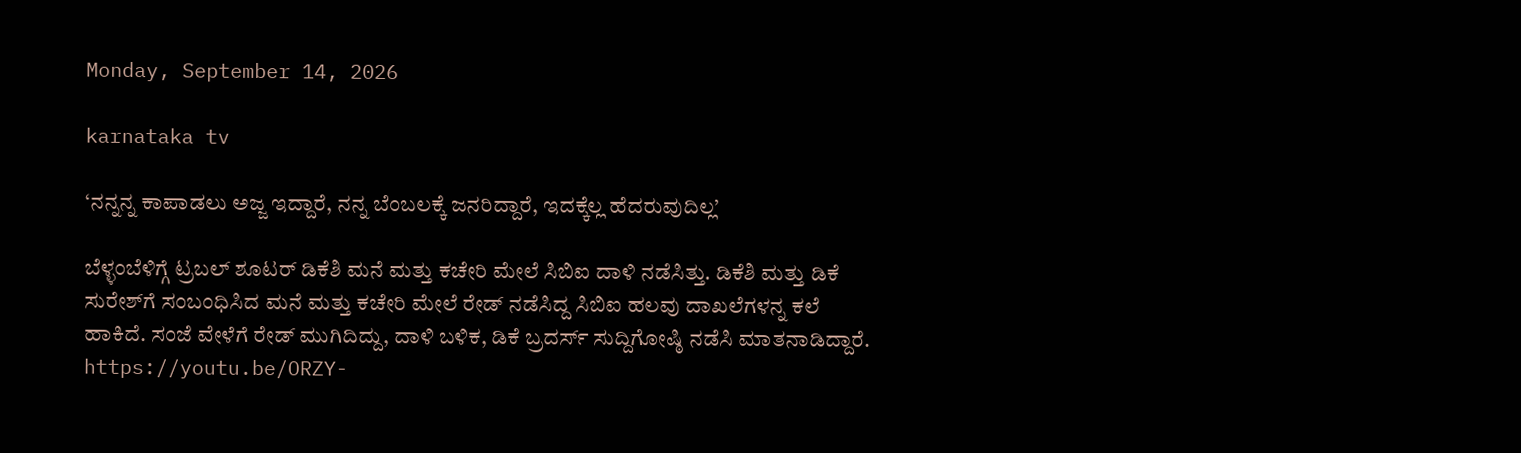Monday, September 14, 2026

karnataka tv

‘ನನ್ನನ್ನ ಕಾಪಾಡಲು ಅಜ್ಜ ಇದ್ದಾರೆ, ನನ್ನ ಬೆಂಬಲಕ್ಕೆ ಜನರಿದ್ದಾರೆ, ಇದಕ್ಕೆಲ್ಲ ಹೆದರುವುದಿಲ್ಲ’

ಬೆಳ್ಳಂಬೆಳಿಗ್ಗೆ ಟ್ರಬಲ್ ಶೂಟರ್ ಡಿಕೆಶಿ ಮನೆ ಮತ್ತು ಕಚೇರಿ ಮೇಲೆ ಸಿಬಿಐ ದಾಳಿ ನಡೆಸಿತ್ತು. ಡಿಕೆಶಿ ಮತ್ತು ಡಿಕೆ ಸುರೇಶ್‌ಗೆ ಸಂಬಂಧಿಸಿದ ಮನೆ ಮತ್ತು ಕಚೇರಿ ಮೇಲೆ ರೇಡ್ ನಡೆಸಿದ್ದ ಸಿಬಿಐ ಹಲವು ದಾಖಲೆಗಳನ್ನ ಕಲೆ ಹಾಕಿದೆ. ಸಂಜೆ ವೇಳೆಗೆ ರೇಡ್ ಮುಗಿದಿದ್ದು, ದಾಳಿ ಬಳಿಕ, ಡಿಕೆ ಬ್ರದರ್ಸ್ ಸುದ್ದಿಗೋಷ್ಠಿ ನಡೆಸಿ ಮಾತನಾಡಿದ್ದಾರೆ. https://youtu.be/ORZY-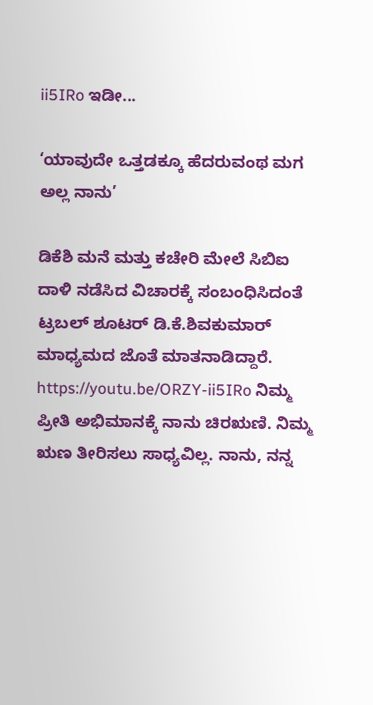ii5IRo ಇಡೀ...

‘ಯಾವುದೇ ಒತ್ತಡಕ್ಕೂ ಹೆದರುವಂಥ ಮಗ ಅಲ್ಲ ನಾನು’

ಡಿಕೆಶಿ ಮನೆ ಮತ್ತು ಕಚೇರಿ ಮೇಲೆ ಸಿಬಿಐ ದಾಳಿ ನಡೆಸಿದ ವಿಚಾರಕ್ಕೆ ಸಂಬಂಧಿಸಿದಂತೆ ಟ್ರಬಲ್ ಶೂಟರ್ ಡಿ.ಕೆ.ಶಿವಕುಮಾರ್ ಮಾಧ್ಯಮದ ಜೊತೆ ಮಾತನಾಡಿದ್ದಾರೆ. https://youtu.be/ORZY-ii5IRo ನಿಮ್ಮ ಪ್ರೀತಿ ಅಭಿಮಾನಕ್ಕೆ ನಾನು ಚಿರಋಣಿ. ನಿಮ್ಮ ಋಣ ತೀರಿಸಲು ಸಾಧ್ಯವಿಲ್ಲ. ನಾನು, ನನ್ನ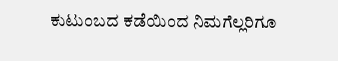ಕುಟುಂಬದ ಕಡೆಯಿಂದ ನಿಮಗೆಲ್ಲರಿಗೂ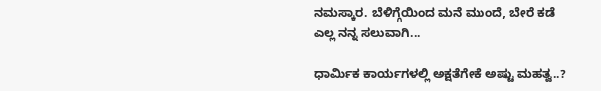ನಮಸ್ಕಾರ. ಬೆಳಿಗ್ಗೆಯಿಂದ ಮನೆ ಮುಂದೆ, ಬೇರೆ ಕಡೆ ಎಲ್ಲ ನನ್ನ ಸಲುವಾಗಿ...

ಧಾರ್ಮಿಕ ಕಾರ್ಯಗಳಲ್ಲಿ ಅಕ್ಷತೆಗೇಕೆ ಅಷ್ಟು ಮಹತ್ವ..?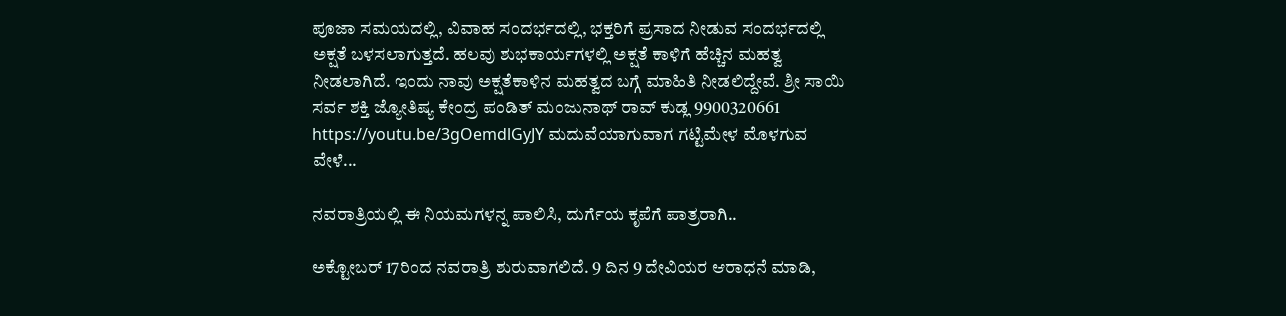ಪೂಜಾ ಸಮಯದಲ್ಲಿ, ವಿವಾಹ ಸಂದರ್ಭದಲ್ಲಿ, ಭಕ್ತರಿಗೆ ಪ್ರಸಾದ ನೀಡುವ ಸಂದರ್ಭದಲ್ಲಿ ಅಕ್ಷತೆ ಬಳಸಲಾಗುತ್ತದೆ. ಹಲವು ಶುಭಕಾರ್ಯಗಳಲ್ಲಿ ಅಕ್ಷತೆ ಕಾಳಿಗೆ ಹೆಚ್ಚಿನ ಮಹತ್ವ ನೀಡಲಾಗಿದೆ. ಇಂದು ನಾವು ಅಕ್ಷತೆಕಾಳಿನ ಮಹತ್ವದ ಬಗ್ಗೆ ಮಾಹಿತಿ ನೀಡಲಿದ್ದೇವೆ. ಶ್ರೀ ಸಾಯಿ ಸರ್ವ ಶಕ್ತಿ ಜ್ಯೋತಿಷ್ಯ ಕೇಂದ್ರ ಪಂಡಿತ್ ಮಂಜುನಾಥ್ ರಾವ್ ಕುಡ್ಲ 9900320661 https://youtu.be/3gOemdlGyJY ಮದುವೆಯಾಗುವಾಗ ಗಟ್ಟಿಮೇಳ ಮೊಳಗುವ ವೇಳೆ...

ನವರಾತ್ರಿಯಲ್ಲಿ ಈ ನಿಯಮಗಳನ್ನ ಪಾಲಿಸಿ, ದುರ್ಗೆಯ ಕೃಪೆಗೆ ಪಾತ್ರರಾಗಿ..

ಅಕ್ಟೋಬರ್ 17ರಿಂದ ನವರಾತ್ರಿ ಶುರುವಾಗಲಿದೆ. 9 ದಿನ 9 ದೇವಿಯರ ಆರಾಧನೆ ಮಾಡಿ,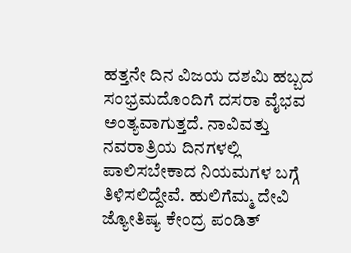ಹತ್ತನೇ ದಿನ ವಿಜಯ ದಶಮಿ ಹಬ್ಬದ ಸಂಭ್ರಮದೊಂದಿಗೆ ದಸರಾ ವೈಭವ ಅಂತ್ಯವಾಗುತ್ತದೆ. ನಾವಿವತ್ತು ನವರಾತ್ರಿಯ ದಿನಗಳಲ್ಲಿ ಪಾಲಿಸಬೇಕಾದ ನಿಯಮಗಳ ಬಗ್ಗೆ ತಿಳಿಸಲಿದ್ದೇವೆ. ಹುಲಿಗೆಮ್ಮ ದೇವಿ ಜ್ಯೋತಿಷ್ಯ ಕೇಂದ್ರ ಪಂಡಿತ್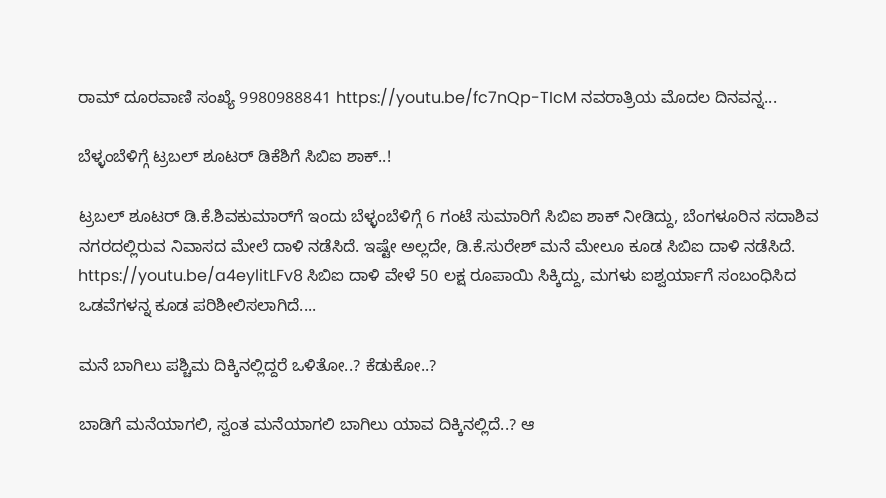ರಾಮ್ ದೂರವಾಣಿ ಸಂಖ್ಯೆ 9980988841 https://youtu.be/fc7nQp-TIcM ನವರಾತ್ರಿಯ ಮೊದಲ ದಿನವನ್ನ...

ಬೆಳ್ಳಂಬೆಳಿಗ್ಗೆ ಟ್ರಬಲ್ ಶೂಟರ್ ಡಿಕೆಶಿಗೆ ಸಿಬಿಐ ಶಾಕ್..!

ಟ್ರಬಲ್ ಶೂಟರ್ ಡಿ.ಕೆ.ಶಿವಕುಮಾರ್‌ಗೆ ಇಂದು ಬೆಳ್ಳಂಬೆಳಿಗ್ಗೆ 6 ಗಂಟೆ ಸುಮಾರಿಗೆ ಸಿಬಿಐ ಶಾಕ್ ನೀಡಿದ್ದು, ಬೆಂಗಳೂರಿನ ಸದಾಶಿವ ನಗರದಲ್ಲಿರುವ ನಿವಾಸದ ಮೇಲೆ ದಾಳಿ ನಡೆಸಿದೆ. ಇಷ್ಟೇ ಅಲ್ಲದೇ, ಡಿ.ಕೆ.ಸುರೇಶ್ ಮನೆ ಮೇಲೂ ಕೂಡ ಸಿಬಿಐ ದಾಳಿ ನಡೆಸಿದೆ. https://youtu.be/a4eylitLFv8 ಸಿಬಿಐ ದಾಳಿ ವೇಳೆ 50 ಲಕ್ಷ ರೂಪಾಯಿ ಸಿಕ್ಕಿದ್ದು, ಮಗಳು ಐಶ್ವರ್ಯಾಗೆ ಸಂಬಂಧಿಸಿದ ಒಡವೆಗಳನ್ನ ಕೂಡ ಪರಿಶೀಲಿಸಲಾಗಿದೆ....

ಮನೆ ಬಾಗಿಲು ಪಶ್ಚಿಮ ದಿಕ್ಕಿನಲ್ಲಿದ್ದರೆ ಒಳಿತೋ..? ಕೆಡುಕೋ..?

ಬಾಡಿಗೆ ಮನೆಯಾಗಲಿ, ಸ್ವಂತ ಮನೆಯಾಗಲಿ ಬಾಗಿಲು ಯಾವ ದಿಕ್ಕಿನಲ್ಲಿದೆ..? ಆ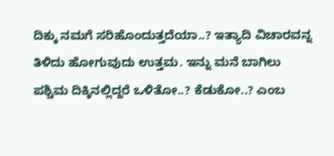ದಿಕ್ಕು ನಮಗೆ ಸರಿಹೊಂದುತ್ತದೆಯಾ..? ಇತ್ಯಾದಿ ವಿಚಾರವನ್ನ ತಿಳಿದು ಹೋಗುವುದು ಉತ್ತಮ. ಇನ್ನು ಮನೆ ಬಾಗಿಲು ಪಶ್ಚಿಮ ದಿಕ್ಕಿನಲ್ಲಿದ್ದರೆ ಒಳಿತೋ..? ಕೆಡುಕೋ..? ಎಂಬ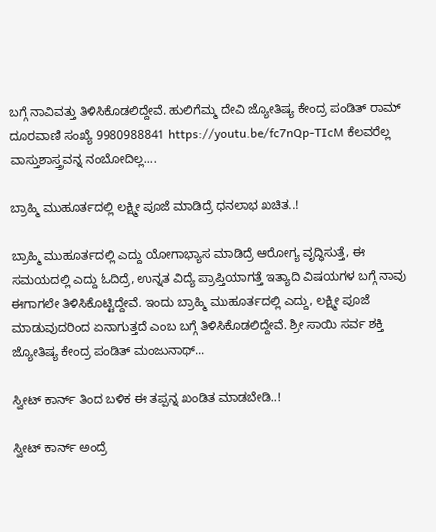ಬಗ್ಗೆ ನಾವಿವತ್ತು ತಿಳಿಸಿಕೊಡಲಿದ್ದೇವೆ. ಹುಲಿಗೆಮ್ಮ ದೇವಿ ಜ್ಯೋತಿಷ್ಯ ಕೇಂದ್ರ ಪಂಡಿತ್ ರಾಮ್ ದೂರವಾಣಿ ಸಂಖ್ಯೆ 9980988841 https://youtu.be/fc7nQp-TIcM ಕೆಲವರೆಲ್ಲ ವಾಸ್ತುಶಾಸ್ತ್ರವನ್ನ ನಂಬೋದಿಲ್ಲ....

ಬ್ರಾಹ್ಮಿ ಮುಹೂರ್ತದಲ್ಲಿ ಲಕ್ಷ್ಮೀ ಪೂಜೆ ಮಾಡಿದ್ರೆ ಧನಲಾಭ ಖಚಿತ..!

ಬ್ರಾಹ್ಮಿ ಮುಹೂರ್ತದಲ್ಲಿ ಎದ್ದು ಯೋಗಾಭ್ಯಾಸ ಮಾಡಿದ್ರೆ ಆರೋಗ್ಯ ವೃದ್ಧಿಸುತ್ತೆ, ಈ ಸಮಯದಲ್ಲಿ ಎದ್ದು ಓದಿದ್ರೆ, ಉನ್ನತ ವಿದ್ಯೆ ಪ್ರಾಪ್ತಿಯಾಗತ್ತೆ ಇತ್ಯಾದಿ ವಿಷಯಗಳ ಬಗ್ಗೆ ನಾವು ಈಗಾಗಲೇ ತಿಳಿಸಿಕೊಟ್ಟಿದ್ದೇವೆ. ಇಂದು ಬ್ರಾಹ್ಮಿ ಮುಹೂರ್ತದಲ್ಲಿ ಎದ್ದು, ಲಕ್ಷ್ಮೀ ಪೂಜೆ ಮಾಡುವುದರಿಂದ ಏನಾಗುತ್ತದೆ ಎಂಬ ಬಗ್ಗೆ ತಿಳಿಸಿಕೊಡಲಿದ್ದೇವೆ. ಶ್ರೀ ಸಾಯಿ ಸರ್ವ ಶಕ್ತಿ ಜ್ಯೋತಿಷ್ಯ ಕೇಂದ್ರ ಪಂಡಿತ್ ಮಂಜುನಾಥ್...

ಸ್ವೀಟ್ ಕಾರ್ನ್ ತಿಂದ ಬಳಿಕ ಈ ತಪ್ಪನ್ನ ಖಂಡಿತ ಮಾಡಬೇಡಿ..!

ಸ್ವೀಟ್ ಕಾರ್ನ್ ಅಂದ್ರೆ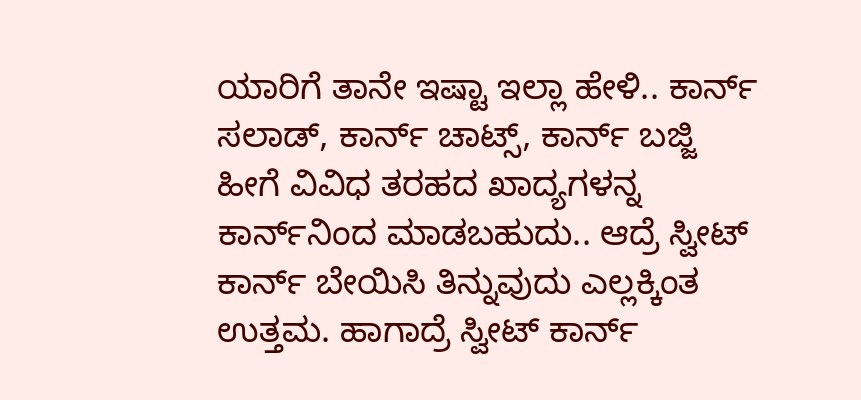ಯಾರಿಗೆ ತಾನೇ ಇಷ್ಟಾ ಇಲ್ಲಾ ಹೇಳಿ.. ಕಾರ್ನ್ ಸಲಾಡ್, ಕಾರ್ನ್ ಚಾಟ್ಸ್, ಕಾರ್ನ್ ಬಜ್ಜಿ ಹೀಗೆ ವಿವಿಧ ತರಹದ ಖಾದ್ಯಗಳನ್ನ ಕಾರ್ನ್‌ನಿಂದ ಮಾಡಬಹುದು.. ಆದ್ರೆ ಸ್ವೀಟ್ ಕಾರ್ನ್‌ ಬೇಯಿಸಿ ತಿನ್ನುವುದು ಎಲ್ಲಕ್ಕಿಂತ ಉತ್ತಮ. ಹಾಗಾದ್ರೆ ಸ್ವೀಟ್ ಕಾರ್ನ್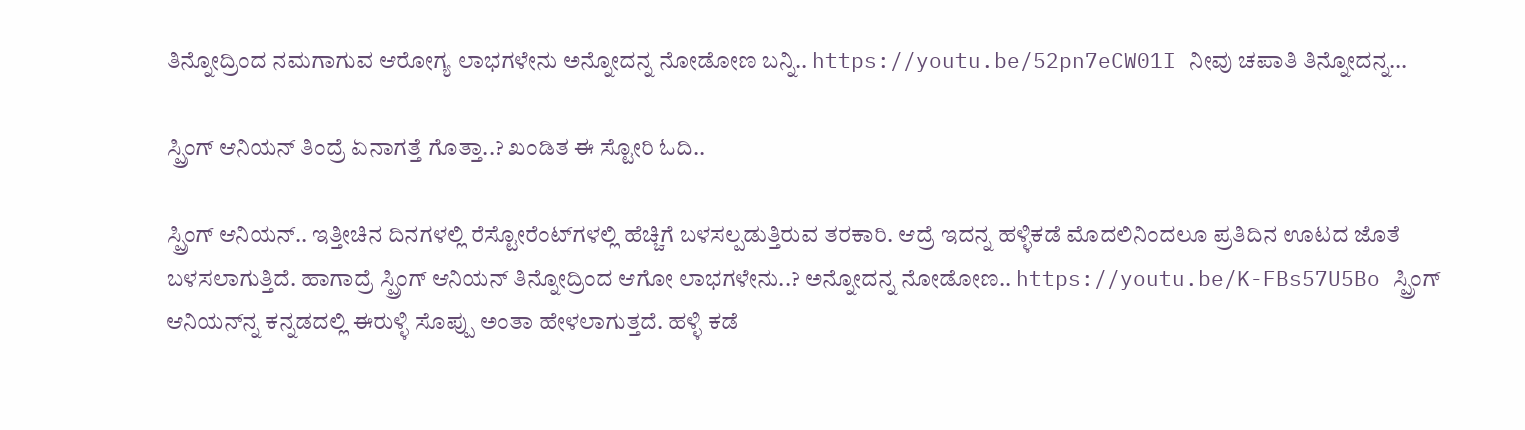ತಿನ್ನೋದ್ರಿಂದ ನಮಗಾಗುವ ಆರೋಗ್ಯ ಲಾಭಗಳೇನು ಅನ್ನೋದನ್ನ ನೋಡೋಣ ಬನ್ನಿ.. https://youtu.be/52pn7eCW01I ನೀವು ಚಪಾತಿ ತಿನ್ನೋದನ್ನ...

ಸ್ಪ್ರಿಂಗ್ ಆನಿಯನ್ ತಿಂದ್ರೆ ಏನಾಗತ್ತೆ ಗೊತ್ತಾ..? ಖಂಡಿತ ಈ ಸ್ಟೋರಿ ಓದಿ..

ಸ್ಪ್ರಿಂಗ್ ಆನಿಯನ್.. ಇತ್ತೀಚಿನ ದಿನಗಳಲ್ಲಿ ರೆಸ್ಟೋರೆಂಟ್‌ಗಳಲ್ಲಿ ಹೆಚ್ಚಿಗೆ ಬಳಸಲ್ಪಡುತ್ತಿರುವ ತರಕಾರಿ. ಆದ್ರೆ ಇದನ್ನ ಹಳ್ಳಿಕಡೆ ಮೊದಲಿನಿಂದಲೂ ಪ್ರತಿದಿನ ಊಟದ ಜೊತೆ ಬಳಸಲಾಗುತ್ತಿದೆ. ಹಾಗಾದ್ರೆ ಸ್ಪ್ರಿಂಗ್ ಆನಿಯನ್ ತಿನ್ನೋದ್ರಿಂದ ಆಗೋ ಲಾಭಗಳೇನು..? ಅನ್ನೋದನ್ನ ನೋಡೋಣ.. https://youtu.be/K-FBs57U5Bo ಸ್ಪ್ರಿಂಗ್ ಆನಿಯನ್‌ನ್ನ ಕನ್ನಡದಲ್ಲಿ ಈರುಳ್ಳಿ ಸೊಪ್ಪು ಅಂತಾ ಹೇಳಲಾಗುತ್ತದೆ. ಹಳ್ಳಿ ಕಡೆ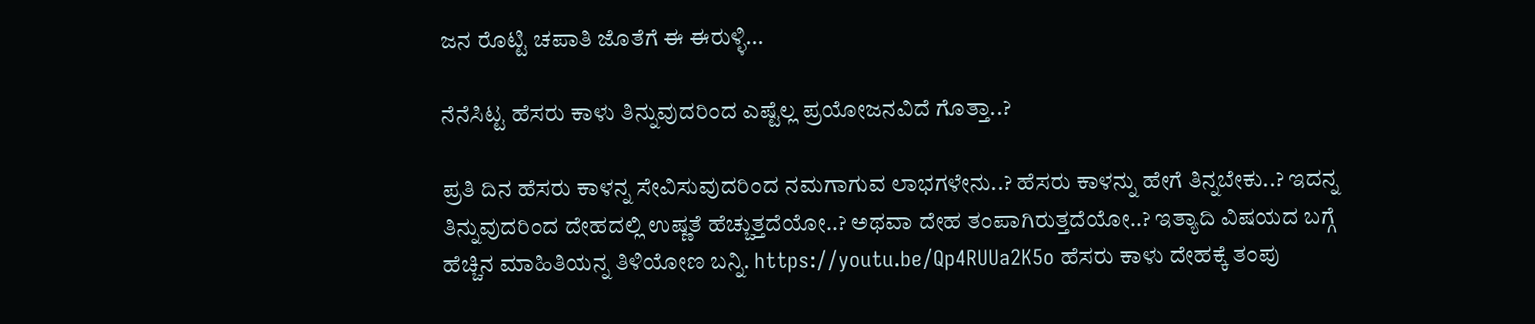ಜನ ರೊಟ್ಟಿ ಚಪಾತಿ ಜೊತೆಗೆ ಈ ಈರುಳ್ಳಿ...

ನೆನೆಸಿಟ್ಟ ಹೆಸರು ಕಾಳು ತಿನ್ನುವುದರಿಂದ ಎಷ್ಟೆಲ್ಲ ಪ್ರಯೋಜನವಿದೆ ಗೊತ್ತಾ..?

ಪ್ರತಿ ದಿನ ಹೆಸರು ಕಾಳನ್ನ ಸೇವಿಸುವುದರಿಂದ ನಮಗಾಗುವ ಲಾಭಗಳೇನು..? ಹೆಸರು ಕಾಳನ್ನು ಹೇಗೆ ತಿನ್ನಬೇಕು..? ಇದನ್ನ ತಿನ್ನುವುದರಿಂದ ದೇಹದಲ್ಲಿ ಉಷ್ಣತೆ ಹೆಚ್ಚುತ್ತದೆಯೋ..? ಅಥವಾ ದೇಹ ತಂಪಾಗಿರುತ್ತದೆಯೋ..? ಇತ್ಯಾದಿ ವಿಷಯದ ಬಗ್ಗೆ ಹೆಚ್ಚಿನ ಮಾಹಿತಿಯನ್ನ ತಿಳಿಯೋಣ ಬನ್ನಿ. https://youtu.be/Qp4RUUa2K5o ಹೆಸರು ಕಾಳು ದೇಹಕ್ಕೆ ತಂಪು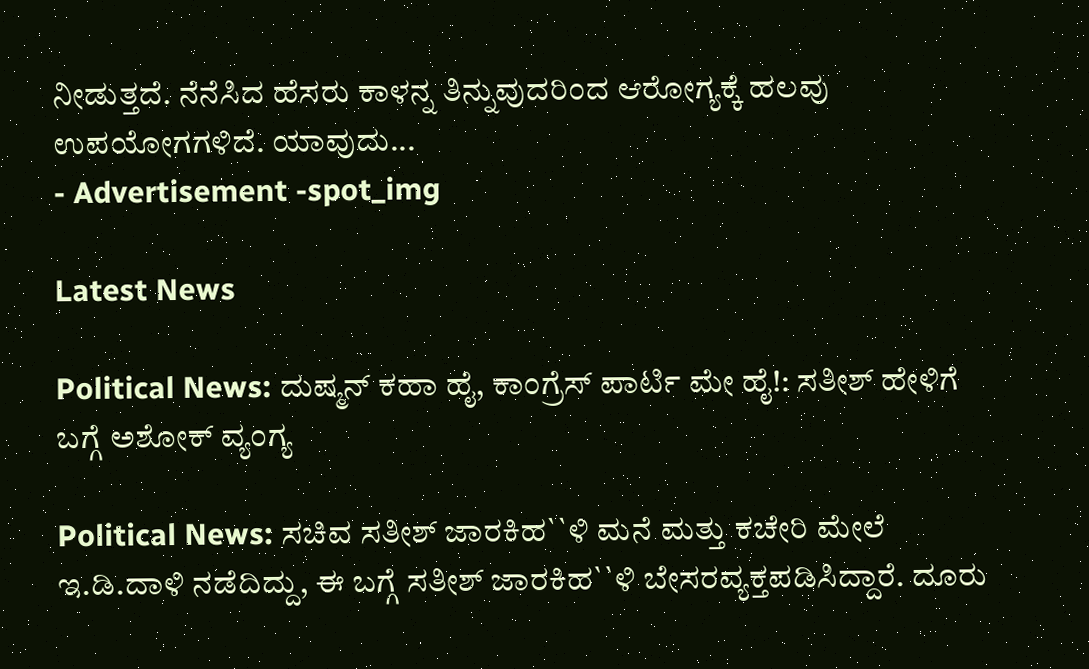ನೀಡುತ್ತದೆ. ನೆನೆಸಿದ ಹೆಸರು ಕಾಳನ್ನ ತಿನ್ನುವುದರಿಂದ ಆರೋಗ್ಯಕ್ಕೆ ಹಲವು ಉಪಯೋಗಗಳಿದೆ. ಯಾವುದು...
- Advertisement -spot_img

Latest News

Political News: ದುಷ್ಮನ್ ಕಹಾ ಹೈ, ಕಾಂಗ್ರೆಸ್ ಪಾರ್ಟಿ ಮೇ ಹೈ!: ಸತೀಶ್ ಹೇಳಿಗೆ ಬಗ್ಗೆ ಅಶೋಕ್ ವ್ಯಂಗ್ಯ

Political News: ಸಚಿವ ಸತೀಶ್ ಜಾರಕಿಹ``ಳಿ ಮನೆ ಮತ್ತು ಕಚೇರಿ ಮೇಲೆ ಇ.ಡಿ.ದಾಳಿ ನಡೆದಿದ್ದು, ಈ ಬಗ್ಗೆ ಸತೀಶ್ ಜಾರಕಿಹ``ಳಿ ಬೇಸರವ್ಯಕ್ತಪಡಿಸಿದ್ದಾರೆ. ದೂರು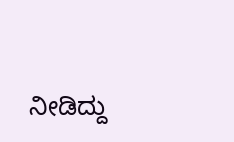ನೀಡಿದ್ದು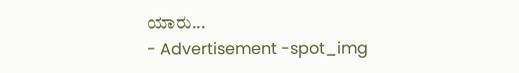ಯಾರು...
- Advertisement -spot_img